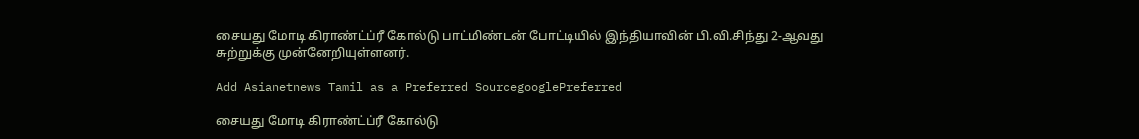சையது மோடி கிராண்ட்ப்ரீ கோல்டு பாட்மிண்டன் போட்டியில் இந்தியாவின் பி.வி.சிந்து 2-ஆவது சுற்றுக்கு முன்னேறியுள்ளனர்.

Add Asianetnews Tamil as a Preferred SourcegooglePreferred

சையது மோடி கிராண்ட்ப்ரீ கோல்டு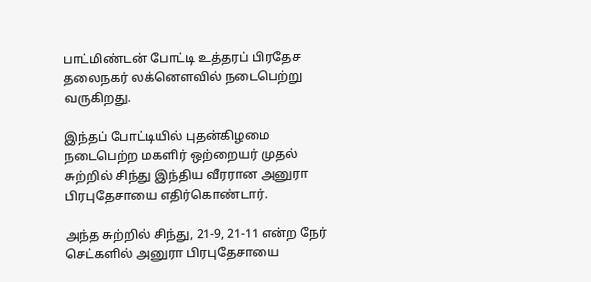பாட்மிண்டன் போட்டி உத்தரப் பிரதேச தலைநகர் லக்னெளவில் நடைபெற்று வருகிறது.

இந்தப் போட்டியில் புதன்கிழமை நடைபெற்ற மகளிர் ஒற்றையர் முதல் சுற்றில் சிந்து இந்திய வீரரான அனுரா பிரபுதேசாயை எதிர்கொண்டார்.

அந்த சுற்றில் சிந்து, 21-9, 21-11 என்ற நேர் செட்களில் அனுரா பிரபுதேசாயை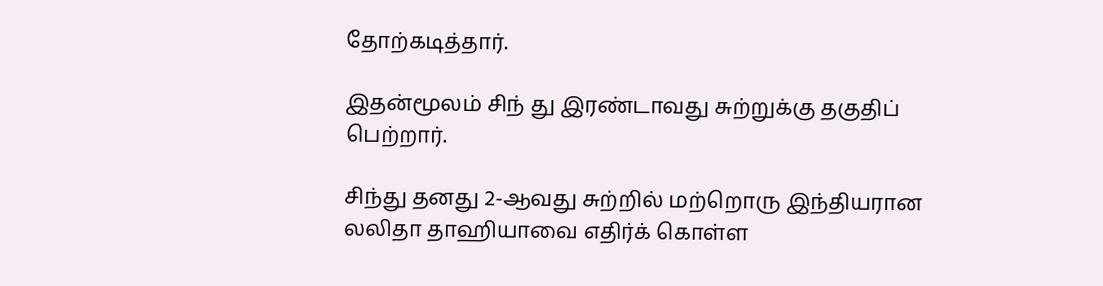தோற்கடித்தார்.

இதன்மூலம் சிந் து இரண்டாவது சுற்றுக்கு தகுதிப் பெற்றார்.

சிந்து தனது 2-ஆவது சுற்றில் மற்றொரு இந்தியரான லலிதா தாஹியாவை எதிர்க் கொள்ள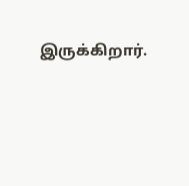இருக்கிறார்.